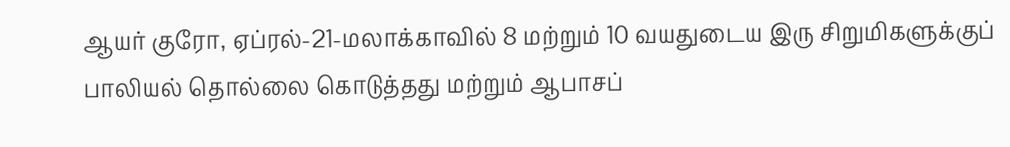ஆயர் குரோ, ஏப்ரல்-21-மலாக்காவில் 8 மற்றும் 10 வயதுடைய இரு சிறுமிகளுக்குப் பாலியல் தொல்லை கொடுத்தது மற்றும் ஆபாசப்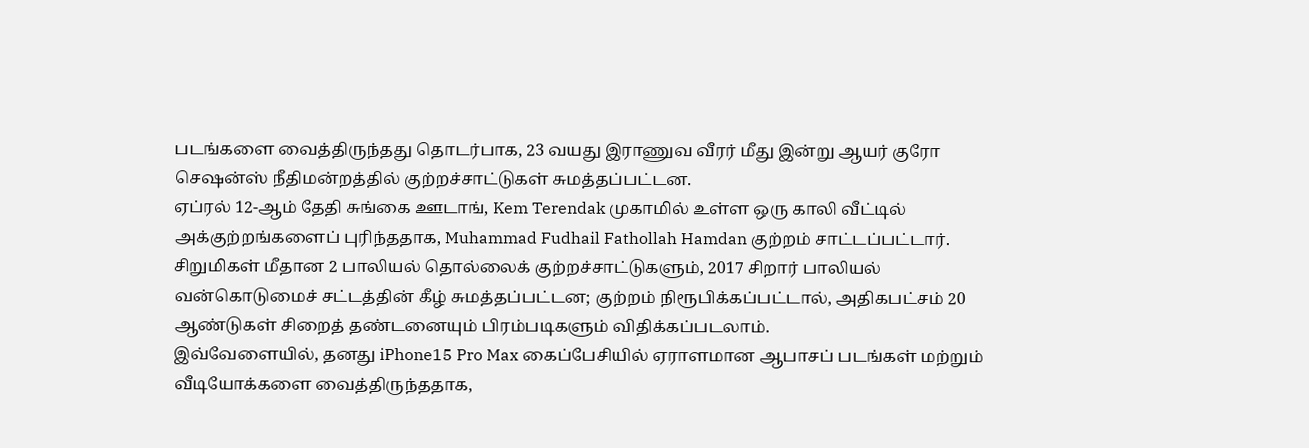படங்களை வைத்திருந்தது தொடர்பாக, 23 வயது இராணுவ வீரர் மீது இன்று ஆயர் குரோ செஷன்ஸ் நீதிமன்றத்தில் குற்றச்சாட்டுகள் சுமத்தப்பட்டன.
ஏப்ரல் 12-ஆம் தேதி சுங்கை ஊடாங், Kem Terendak முகாமில் உள்ள ஒரு காலி வீட்டில் அக்குற்றங்களைப் புரிந்ததாக, Muhammad Fudhail Fathollah Hamdan குற்றம் சாட்டப்பட்டார்.
சிறுமிகள் மீதான 2 பாலியல் தொல்லைக் குற்றச்சாட்டுகளும், 2017 சிறார் பாலியல் வன்கொடுமைச் சட்டத்தின் கீழ் சுமத்தப்பட்டன; குற்றம் நிரூபிக்கப்பட்டால், அதிகபட்சம் 20 ஆண்டுகள் சிறைத் தண்டனையும் பிரம்படிகளும் விதிக்கப்படலாம்.
இவ்வேளையில், தனது iPhone15 Pro Max கைப்பேசியில் ஏராளமான ஆபாசப் படங்கள் மற்றும் வீடியோக்களை வைத்திருந்ததாக,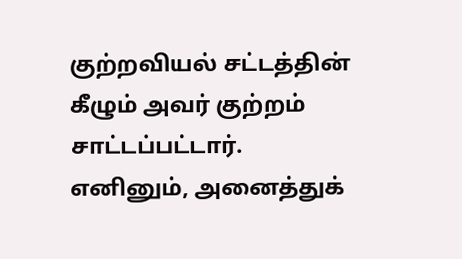குற்றவியல் சட்டத்தின் கீழும் அவர் குற்றம் சாட்டப்பட்டார்.
எனினும், அனைத்துக்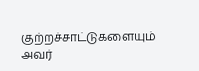குற்றச்சாட்டுகளையும் அவர்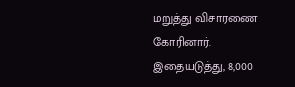மறுத்து விசாரணை கோரினார்.
இதையடுத்து, 8,000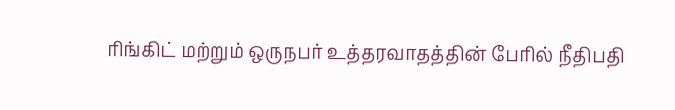ரிங்கிட் மற்றும் ஒருநபர் உத்தரவாதத்தின் பேரில் நீதிபதி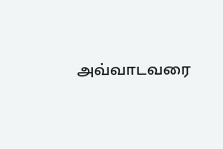அவ்வாடவரை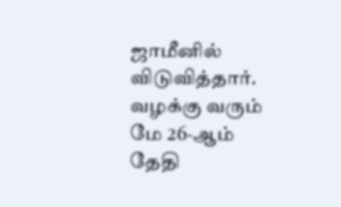ஜாமீனில் விடுவித்தார்.
வழக்கு வரும் மே 26-ஆம் தேதி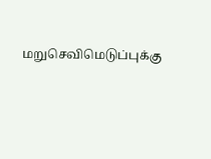மறுசெவிமெடுப்புக்கு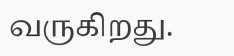வருகிறது.